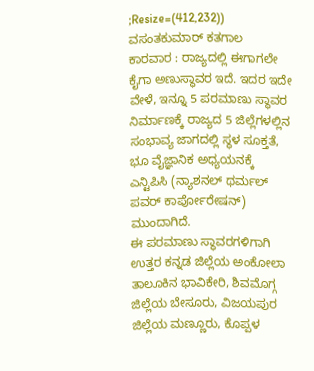;Resize=(412,232))
ವಸಂತಕುಮಾರ್ ಕತಗಾಲ
ಕಾರವಾರ : ರಾಜ್ಯದಲ್ಲಿ ಈಗಾಗಲೇ ಕೈಗಾ ಅಣುಸ್ಥಾವರ ಇದೆ. ಇದರ ಇದೇ ವೇಳೆ, ಇನ್ನೂ 5 ಪರಮಾಣು ಸ್ಥಾವರ ನಿರ್ಮಾಣಕ್ಕೆ ರಾಜ್ಯದ 5 ಜಿಲ್ಲೆಗಳಲ್ಲಿನ ಸಂಭಾವ್ಯ ಜಾಗದಲ್ಲಿ ಸ್ಥಳ ಸೂಕ್ತತೆ, ಭೂ ವೈಜ್ಞಾನಿಕ ಅಧ್ಯಯನಕ್ಕೆ ಎನ್ಟಿಪಿಸಿ (ನ್ಯಾಶನಲ್ ಥರ್ಮಲ್ ಪವರ್ ಕಾರ್ಪೋರೇಷನ್) ಮುಂದಾಗಿದೆ.
ಈ ಪರಮಾಣು ಸ್ಥಾವರಗಳಿಗಾಗಿ ಉತ್ತರ ಕನ್ನಡ ಜಿಲ್ಲೆಯ ಅಂಕೋಲಾ ತಾಲೂಕಿನ ಭಾವಿಕೇರಿ, ಶಿವಮೊಗ್ಗ ಜಿಲ್ಲೆಯ ಬೇಸೂರು, ವಿಜಯಪುರ ಜಿಲ್ಲೆಯ ಮಣ್ಣೂರು, ಕೊಪ್ಪಳ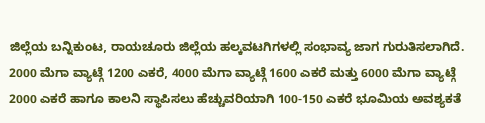ಜಿಲ್ಲೆಯ ಬನ್ನಿಕುಂಟ, ರಾಯಚೂರು ಜಿಲ್ಲೆಯ ಹಲ್ಕವಟಗಿಗಳಲ್ಲಿ ಸಂಭಾವ್ಯ ಜಾಗ ಗುರುತಿಸಲಾಗಿದೆ.
2000 ಮೆಗಾ ವ್ಯಾಟ್ಗೆ 1200 ಎಕರೆ, 4000 ಮೆಗಾ ವ್ಯಾಟ್ಗೆ 1600 ಎಕರೆ ಮತ್ತು 6000 ಮೆಗಾ ವ್ಯಾಟ್ಗೆ 2000 ಎಕರೆ ಹಾಗೂ ಕಾಲನಿ ಸ್ಥಾಪಿಸಲು ಹೆಚ್ಚುವರಿಯಾಗಿ 100-150 ಎಕರೆ ಭೂಮಿಯ ಅವಶ್ಯಕತೆ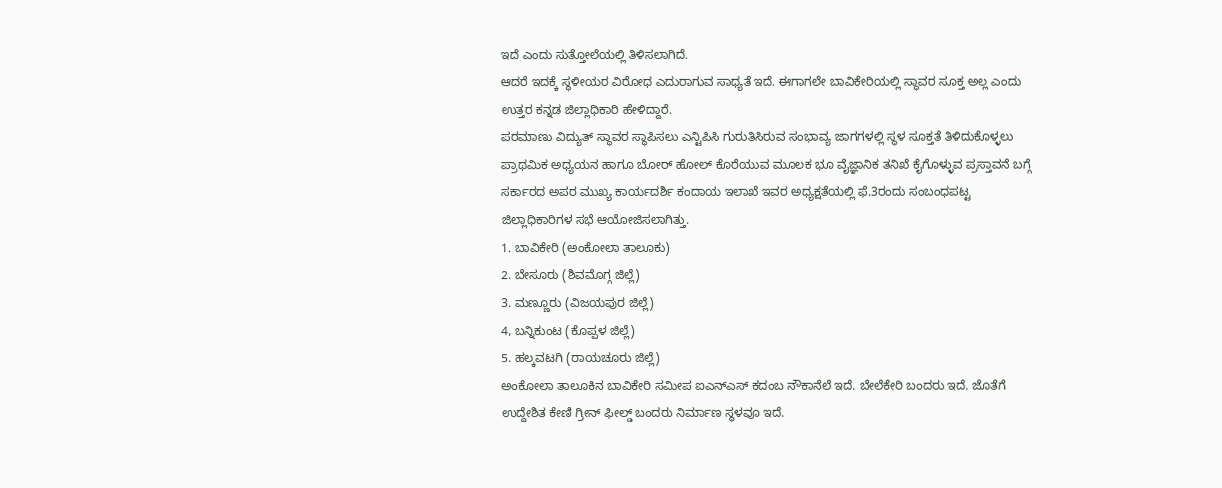ಇದೆ ಎಂದು ಸುತ್ತೋಲೆಯಲ್ಲಿ ತಿಳಿಸಲಾಗಿದೆ.
ಆದರೆ ಇದಕ್ಕೆ ಸ್ಥಳೀಯರ ವಿರೋಧ ಎದುರಾಗುವ ಸಾಧ್ಯತೆ ಇದೆ. ಈಗಾಗಲೇ ಬಾವಿಕೇರಿಯಲ್ಲಿ ಸ್ಥಾವರ ಸೂಕ್ತ ಅಲ್ಲ ಎಂದು ಉತ್ತರ ಕನ್ನಡ ಜಿಲ್ಲಾಧಿಕಾರಿ ಹೇಳಿದ್ದಾರೆ.
ಪರಮಾಣು ವಿದ್ಯುತ್ ಸ್ಥಾವರ ಸ್ಥಾಪಿಸಲು ಎನ್ಟಿಪಿಸಿ ಗುರುತಿಸಿರುವ ಸಂಭಾವ್ಯ ಜಾಗಗಳಲ್ಲಿ ಸ್ಥಳ ಸೂಕ್ತತೆ ತಿಳಿದುಕೊಳ್ಳಲು ಪ್ರಾಥಮಿಕ ಅಧ್ಯಯನ ಹಾಗೂ ಬೋರ್ ಹೋಲ್ ಕೊರೆಯುವ ಮೂಲಕ ಭೂ ವೈಜ್ಞಾನಿಕ ತನಿಖೆ ಕೈಗೊಳ್ಳುವ ಪ್ರಸ್ತಾವನೆ ಬಗ್ಗೆ ಸರ್ಕಾರದ ಅಪರ ಮುಖ್ಯ ಕಾರ್ಯದರ್ಶಿ ಕಂದಾಯ ಇಲಾಖೆ ಇವರ ಅಧ್ಯಕ್ಷತೆಯಲ್ಲಿ ಫೆ.3ರಂದು ಸಂಬಂಧಪಟ್ಟ ಜಿಲ್ಲಾಧಿಕಾರಿಗಳ ಸಭೆ ಆಯೋಜಿಸಲಾಗಿತ್ತು.
1. ಬಾವಿಕೇರಿ (ಅಂಕೋಲಾ ತಾಲೂಕು)
2. ಬೇಸೂರು (ಶಿವಮೊಗ್ಗ ಜಿಲ್ಲೆ)
3. ಮಣ್ಣೂರು (ವಿಜಯಪುರ ಜಿಲ್ಲೆ)
4, ಬನ್ನಿಕುಂಟ (ಕೊಪ್ಪಳ ಜಿಲ್ಲೆ)
5. ಹಲ್ಕವಟಗಿ (ರಾಯಚೂರು ಜಿಲ್ಲೆ)
ಅಂಕೋಲಾ ತಾಲೂಕಿನ ಬಾವಿಕೇರಿ ಸಮೀಪ ಐಎನ್ಎಸ್ ಕದಂಬ ನೌಕಾನೆಲೆ ಇದೆ. ಬೇಲೆಕೇರಿ ಬಂದರು ಇದೆ. ಜೊತೆಗೆ ಉದ್ದೇಶಿತ ಕೇಣಿ ಗ್ರೀನ್ ಫೀಲ್ಡ್ ಬಂದರು ನಿರ್ಮಾಣ ಸ್ಥಳವೂ ಇದೆ.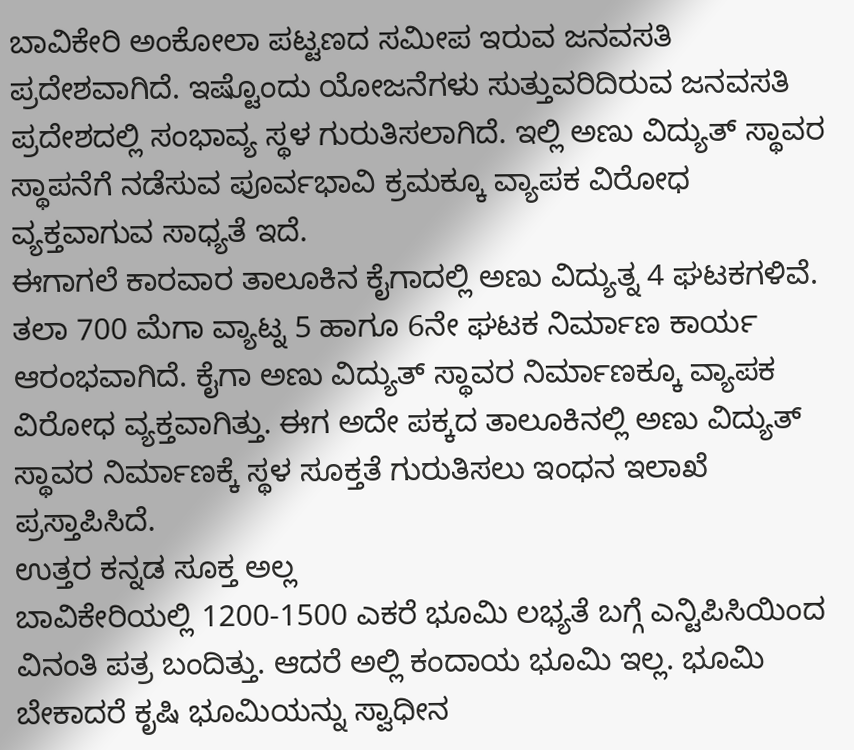ಬಾವಿಕೇರಿ ಅಂಕೋಲಾ ಪಟ್ಟಣದ ಸಮೀಪ ಇರುವ ಜನವಸತಿ ಪ್ರದೇಶವಾಗಿದೆ. ಇಷ್ಟೊಂದು ಯೋಜನೆಗಳು ಸುತ್ತುವರಿದಿರುವ ಜನವಸತಿ ಪ್ರದೇಶದಲ್ಲಿ ಸಂಭಾವ್ಯ ಸ್ಥಳ ಗುರುತಿಸಲಾಗಿದೆ. ಇಲ್ಲಿ ಅಣು ವಿದ್ಯುತ್ ಸ್ಥಾವರ ಸ್ಥಾಪನೆಗೆ ನಡೆಸುವ ಪೂರ್ವಭಾವಿ ಕ್ರಮಕ್ಕೂ ವ್ಯಾಪಕ ವಿರೋಧ ವ್ಯಕ್ತವಾಗುವ ಸಾಧ್ಯತೆ ಇದೆ.
ಈಗಾಗಲೆ ಕಾರವಾರ ತಾಲೂಕಿನ ಕೈಗಾದಲ್ಲಿ ಅಣು ವಿದ್ಯುತ್ನ 4 ಘಟಕಗಳಿವೆ. ತಲಾ 700 ಮೆಗಾ ವ್ಯಾಟ್ನ 5 ಹಾಗೂ 6ನೇ ಘಟಕ ನಿರ್ಮಾಣ ಕಾರ್ಯ ಆರಂಭವಾಗಿದೆ. ಕೈಗಾ ಅಣು ವಿದ್ಯುತ್ ಸ್ಥಾವರ ನಿರ್ಮಾಣಕ್ಕೂ ವ್ಯಾಪಕ ವಿರೋಧ ವ್ಯಕ್ತವಾಗಿತ್ತು. ಈಗ ಅದೇ ಪಕ್ಕದ ತಾಲೂಕಿನಲ್ಲಿ ಅಣು ವಿದ್ಯುತ್ ಸ್ಥಾವರ ನಿರ್ಮಾಣಕ್ಕೆ ಸ್ಥಳ ಸೂಕ್ತತೆ ಗುರುತಿಸಲು ಇಂಧನ ಇಲಾಖೆ ಪ್ರಸ್ತಾಪಿಸಿದೆ.
ಉತ್ತರ ಕನ್ನಡ ಸೂಕ್ತ ಅಲ್ಲ
ಬಾವಿಕೇರಿಯಲ್ಲಿ 1200-1500 ಎಕರೆ ಭೂಮಿ ಲಭ್ಯತೆ ಬಗ್ಗೆ ಎನ್ಟಿಪಿಸಿಯಿಂದ ವಿನಂತಿ ಪತ್ರ ಬಂದಿತ್ತು. ಆದರೆ ಅಲ್ಲಿ ಕಂದಾಯ ಭೂಮಿ ಇಲ್ಲ. ಭೂಮಿ ಬೇಕಾದರೆ ಕೃಷಿ ಭೂಮಿಯನ್ನು ಸ್ವಾಧೀನ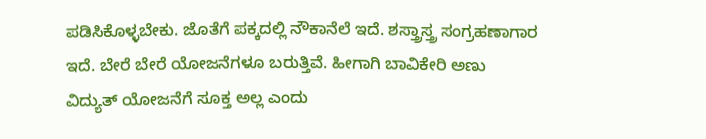ಪಡಿಸಿಕೊಳ್ಳಬೇಕು. ಜೊತೆಗೆ ಪಕ್ಕದಲ್ಲಿ ನೌಕಾನೆಲೆ ಇದೆ. ಶಸ್ತ್ರಾಸ್ತ್ರ ಸಂಗ್ರಹಣಾಗಾರ ಇದೆ. ಬೇರೆ ಬೇರೆ ಯೋಜನೆಗಳೂ ಬರುತ್ತಿವೆ. ಹೀಗಾಗಿ ಬಾವಿಕೇರಿ ಅಣು ವಿದ್ಯುತ್ ಯೋಜನೆಗೆ ಸೂಕ್ತ ಅಲ್ಲ ಎಂದು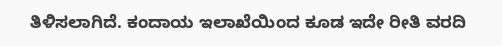ತಿಳಿಸಲಾಗಿದೆ. ಕಂದಾಯ ಇಲಾಖೆಯಿಂದ ಕೂಡ ಇದೇ ರೀತಿ ವರದಿ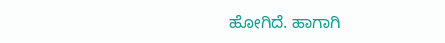ಹೋಗಿದೆ. ಹಾಗಾಗಿ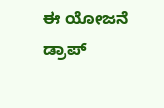ಈ ಯೋಜನೆ ಡ್ರಾಪ್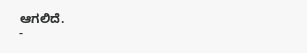ಆಗಲಿದೆ.
-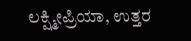ಲಕ್ಷ್ಮೀಪ್ರಿಯಾ, ಉತ್ತರ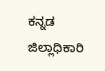ಕನ್ನಡ ಜಿಲ್ಲಾಧಿಕಾರಿ